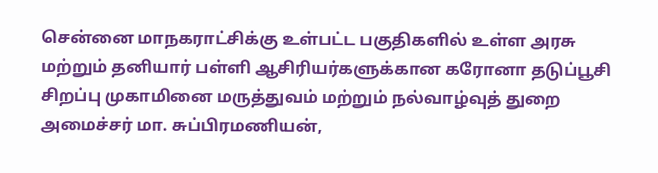சென்னை மாநகராட்சிக்கு உள்பட்ட பகுதிகளில் உள்ள அரசு மற்றும் தனியார் பள்ளி ஆசிரியர்களுக்கான கரோனா தடுப்பூசி சிறப்பு முகாமினை மருத்துவம் மற்றும் நல்வாழ்வுத் துறை அமைச்சர் மா. சுப்பிரமணியன்,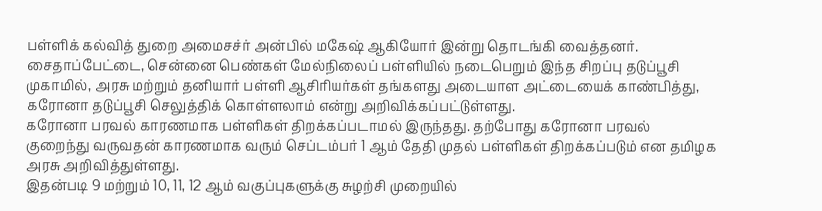பள்ளிக் கல்வித் துறை அமைசச்ர் அன்பில் மகேஷ் ஆகியோர் இன்று தொடங்கி வைத்தனர்.
சைதாப்பேட்டை, சென்னை பெண்கள் மேல்நிலைப் பள்ளியில் நடைபெறும் இந்த சிறப்பு தடுப்பூசி முகாமில், அரசு மற்றும் தனியார் பள்ளி ஆசிரியர்கள் தங்களது அடையாள அட்டையைக் காண்பித்து, கரோனா தடுப்பூசி செலுத்திக் கொள்ளலாம் என்று அறிவிக்கப்பட்டுள்ளது.
கரோனா பரவல் காரணமாக பள்ளிகள் திறக்கப்படாமல் இருந்தது. தற்போது கரோனா பரவல் குறைந்து வருவதன் காரணமாக வரும் செப்டம்பர் 1 ஆம் தேதி முதல் பள்ளிகள் திறக்கப்படும் என தமிழக அரசு அறிவித்துள்ளது.
இதன்படி 9 மற்றும் 10, 11, 12 ஆம் வகுப்புகளுக்கு சுழற்சி முறையில்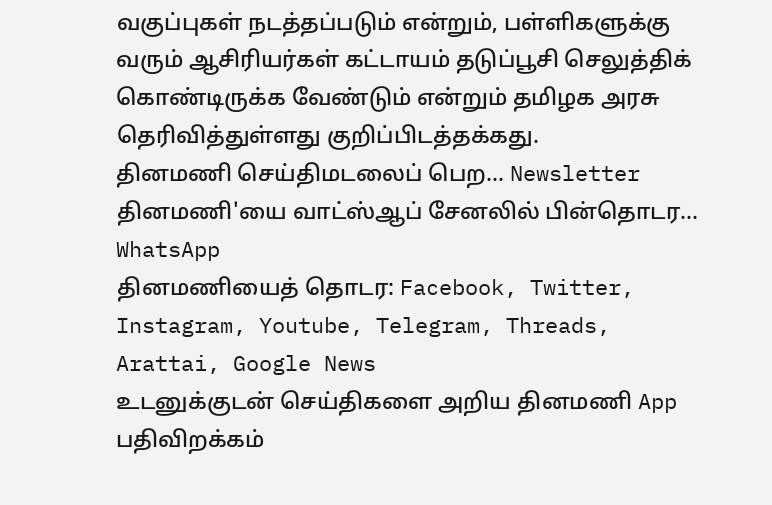வகுப்புகள் நடத்தப்படும் என்றும், பள்ளிகளுக்கு வரும் ஆசிரியர்கள் கட்டாயம் தடுப்பூசி செலுத்திக் கொண்டிருக்க வேண்டும் என்றும் தமிழக அரசு தெரிவித்துள்ளது குறிப்பிடத்தக்கது.
தினமணி செய்திமடலைப் பெற... Newsletter
தினமணி'யை வாட்ஸ்ஆப் சேனலில் பின்தொடர... WhatsApp
தினமணியைத் தொடர: Facebook, Twitter, Instagram, Youtube, Telegram, Threads, Arattai, Google News
உடனுக்குடன் செய்திகளை அறிய தினமணி App பதிவிறக்கம்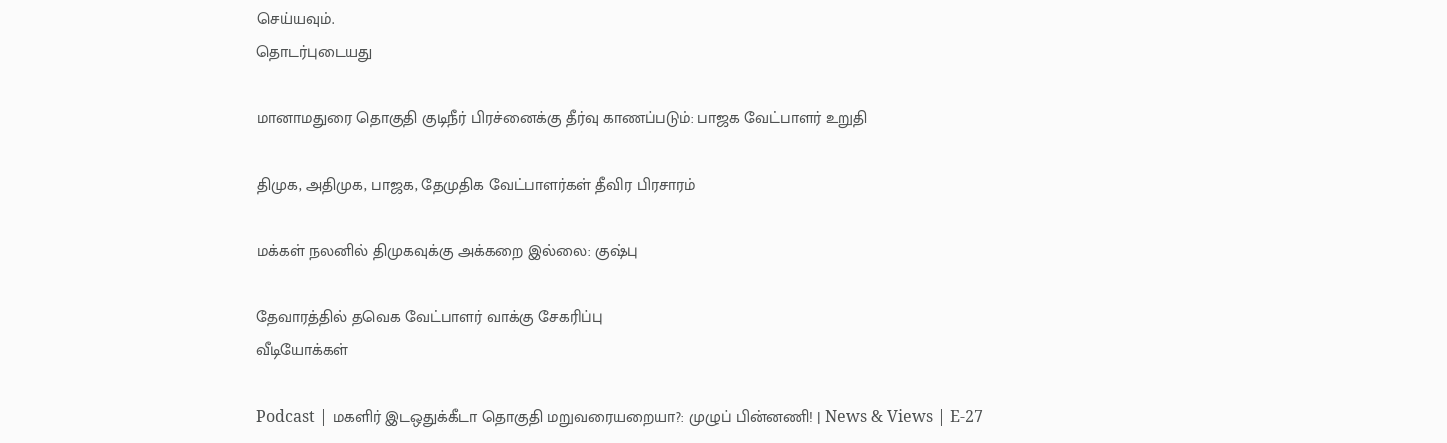செய்யவும்.
தொடர்புடையது

மானாமதுரை தொகுதி குடிநீர் பிரச்னைக்கு தீர்வு காணப்படும்: பாஜக வேட்பாளர் உறுதி

திமுக, அதிமுக, பாஜக, தேமுதிக வேட்பாளர்கள் தீவிர பிரசாரம்

மக்கள் நலனில் திமுகவுக்கு அக்கறை இல்லை: குஷ்பு

தேவாரத்தில் தவெக வேட்பாளர் வாக்கு சேகரிப்பு
வீடியோக்கள்

Podcast | மகளிர் இடஒதுக்கீடா தொகுதி மறுவரையறையா?: முழுப் பின்னணி! | News & Views | E-27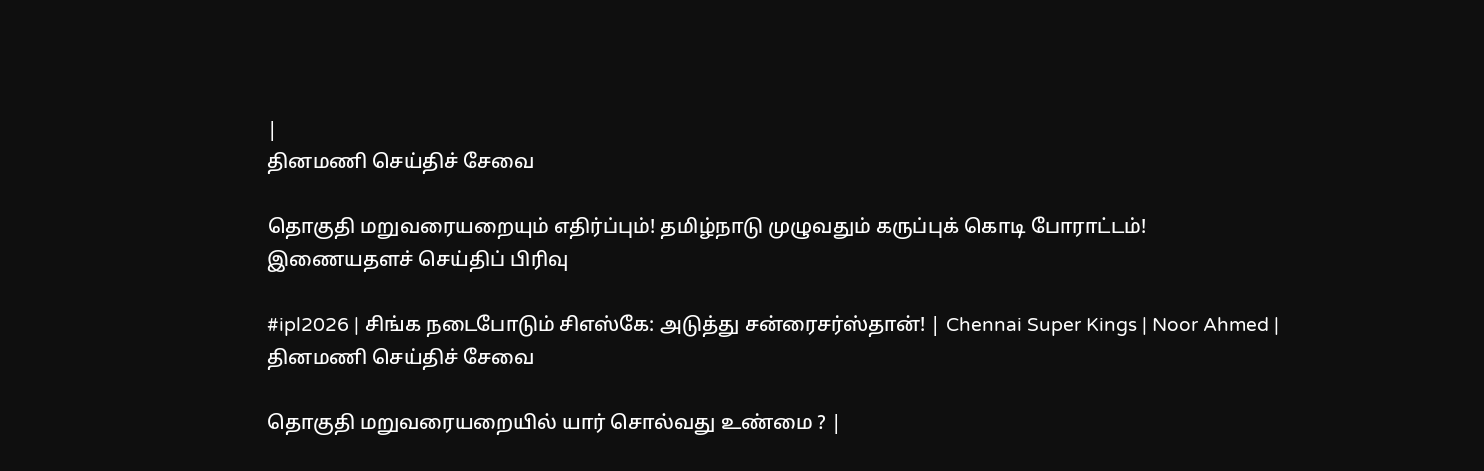|
தினமணி செய்திச் சேவை

தொகுதி மறுவரையறையும் எதிர்ப்பும்! தமிழ்நாடு முழுவதும் கருப்புக் கொடி போராட்டம்!
இணையதளச் செய்திப் பிரிவு

#ipl2026 | சிங்க நடைபோடும் சிஎஸ்கே: அடுத்து சன்ரைசர்ஸ்தான்! | Chennai Super Kings | Noor Ahmed |
தினமணி செய்திச் சேவை

தொகுதி மறுவரையறையில் யார் சொல்வது உண்மை ? |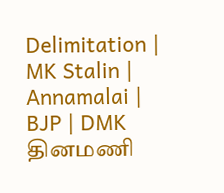Delimitation | MK Stalin | Annamalai | BJP | DMK
தினமணி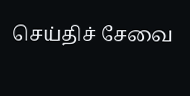செய்திச் சேவை